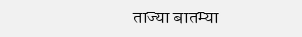ताज्या बातम्या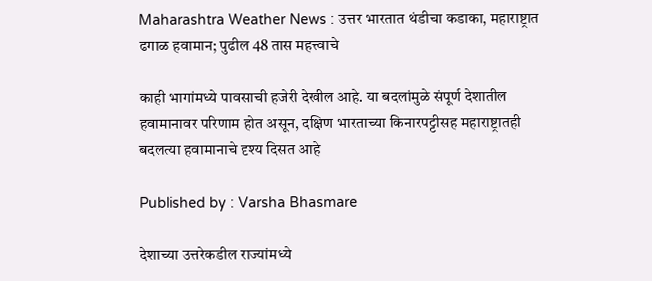Maharashtra Weather News : उत्तर भारतात थंडीचा कडाका, महाराष्ट्रात ढगाळ हवामान; पुढील 48 तास महत्त्वाचे

काही भागांमध्ये पावसाची हजेरी देखील आहे. या बदलांमुळे संपूर्ण देशातील हवामानावर परिणाम होत असून, दक्षिण भारताच्या किनारपट्टीसह महाराष्ट्रातही बदलत्या हवामानाचे दृश्य दिसत आहे

Published by : Varsha Bhasmare

देशाच्या उत्तरेकडील राज्यांमध्ये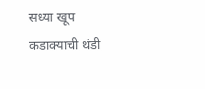सध्या खूप कडाक्याची थंडी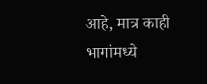आहे, मात्र काही भागांमध्ये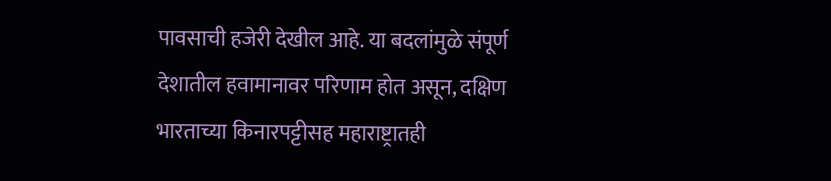पावसाची हजेरी देखील आहे. या बदलांमुळे संपूर्ण देशातील हवामानावर परिणाम होत असून, दक्षिण भारताच्या किनारपट्टीसह महाराष्ट्रातही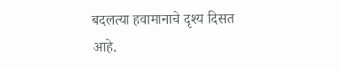बदलत्या हवामानाचे दृश्य दिसत आहे.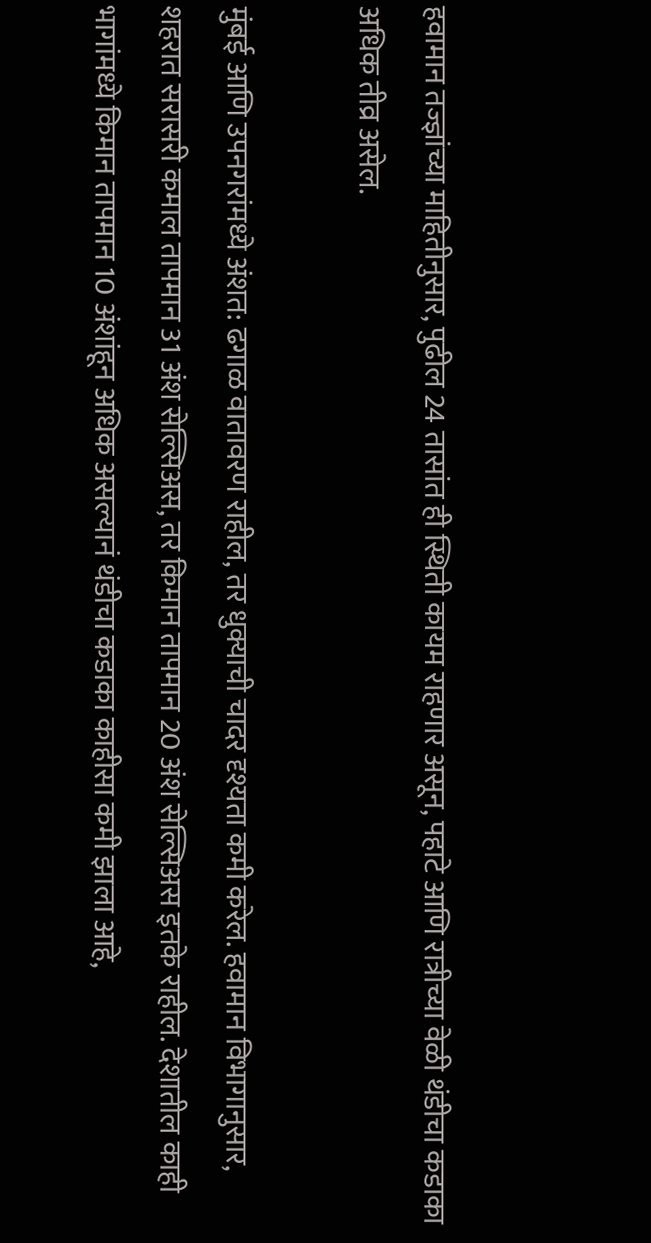हवामान तज्ज्ञांच्या माहितीनुसार, पुढील 24 तासांत ही स्थिती कायम राहणार असून, पहाटे आणि रात्रीच्या वेळी थंडीचा कडाका अधिक तीव्र असेल.

मुंबई आणि उपनगरांमध्ये अंशत: ढगाळ वातावरण राहील, तर धुक्याची चादर दृश्यता कमी करेल. हवामान विभागानुसार, शहरात सरासरी कमाल तापमान 31 अंश सेल्सिअस, तर किमान तापमान 20 अंश सेल्सिअस इतके राहील. देशातील काही भागांमध्ये किमान तापमान 10 अंशांहून अधिक असल्यानं थंडीचा कडाका काहीसा कमी झाला आहे,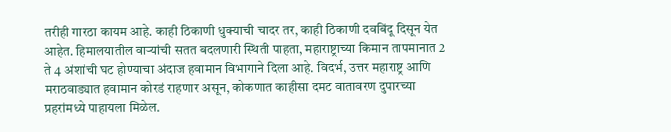तरीही गारठा कायम आहे. काही ठिकाणी धुक्याची चादर तर, काही ठिकाणी दवबिंदू दिसून येत आहेत. हिमालयातील वाऱ्यांची सतत बदलणारी स्थिती पाहता, महाराष्ट्राच्या किमान तापमानात 2 ते 4 अंशांची घट होण्याचा अंदाज हवामान विभागाने दिला आहे. विदर्भ, उत्तर महाराष्ट्र आणि मराठवाड्यात हवामान कोरडं राहणार असून, कोकणात काहीसा दमट वातावरण दुपारच्या प्रहरांमध्ये पाहायला मिळेल.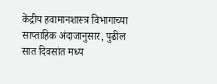केंद्रीय हवामानशास्त्र विभागाच्या साप्ताहिक अंदाजानुसार, पुढील सात दिवसांत मध्य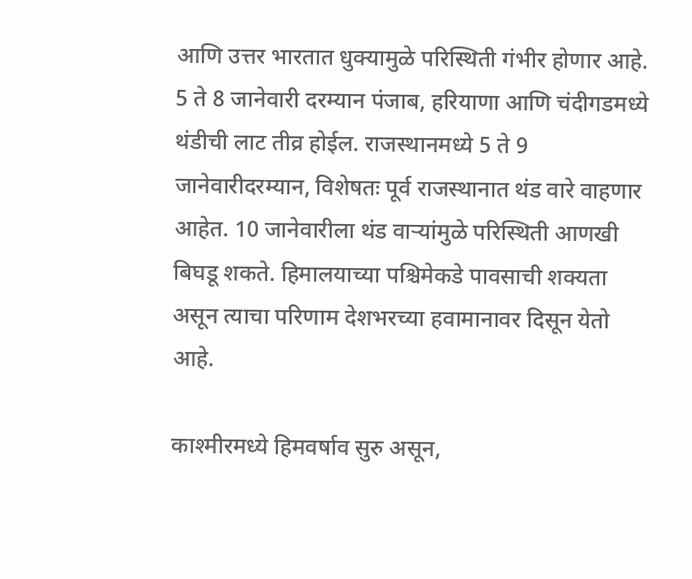आणि उत्तर भारतात धुक्यामुळे परिस्थिती गंभीर होणार आहे. 5 ते 8 जानेवारी दरम्यान पंजाब, हरियाणा आणि चंदीगडमध्ये थंडीची लाट तीव्र होईल. राजस्थानमध्ये 5 ते 9 जानेवारीदरम्यान, विशेषतः पूर्व राजस्थानात थंड वारे वाहणार आहेत. 10 जानेवारीला थंड वाऱ्यांमुळे परिस्थिती आणखी बिघडू शकते. हिमालयाच्या पश्चिमेकडे पावसाची शक्यता असून त्याचा परिणाम देशभरच्या हवामानावर दिसून येतो आहे.

काश्मीरमध्ये हिमवर्षाव सुरु असून,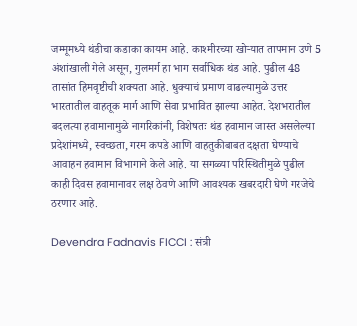जम्मूमध्ये थंडीचा कडाका कायम आहे. काश्मीरच्या खोऱ्यात तापमान उणे 5 अंशांखाली गेले असून, गुलमर्ग हा भाग सर्वाधिक थंड आहे. पुढील 48 तासांत हिमवृष्टीची शक्यता आहे. धुक्याचं प्रमाण वाढल्यामुळे उत्तर भारतातील वाहतूक मार्ग आणि सेवा प्रभावित झाल्या आहेत. देशभरातील बदलत्या हवामानामुळे नागरिकांनी, विशेषतः थंड हवामान जास्त असलेल्या प्रदेशांमध्ये, स्वच्छता, गरम कपडे आणि वाहतुकीबाबत दक्षता घेण्याचे आवाहन हवामान विभागाने केले आहे. या सगळ्या परिस्थितीमुळे पुढील काही दिवस हवामानावर लक्ष ठेवणे आणि आवश्यक खबरदारी घेणे गरजेचे ठरणार आहे.

Devendra Fadnavis FICCI : संत्री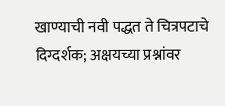खाण्याची नवी पद्धत ते चित्रपटाचे दिग्दर्शक; अक्षयच्या प्रश्नांवर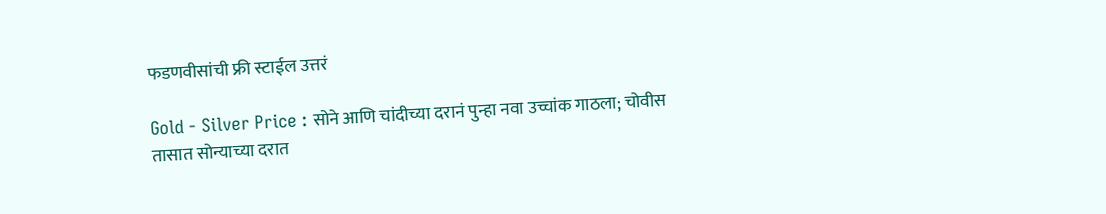फडणवीसांची फ्री स्टाईल उत्तरं

Gold - Silver Price : सोने आणि चांदीच्या दरानं पुन्हा नवा उच्चांक गाठला; चोवीस तासात सोन्याच्या दरात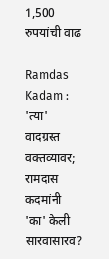1,500 रुपयांची वाढ

Ramdas Kadam : 'त्या' वादग्रस्त वक्तव्यावर; रामदास कदमांनी 'का' केली सारवासारव?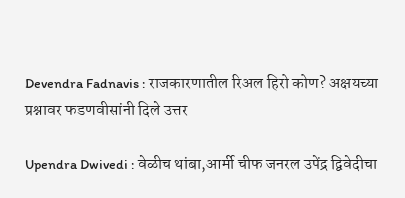Devendra Fadnavis : राजकारणातील रिअल हिरो कोण? अक्षयच्या प्रश्नावर फडणवीसांनी दिले उत्तर

Upendra Dwivedi : वेळीच थांबा,आर्मी चीफ जनरल उपेंद्र द्विवेदीचा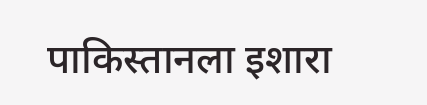पाकिस्तानला इशारा